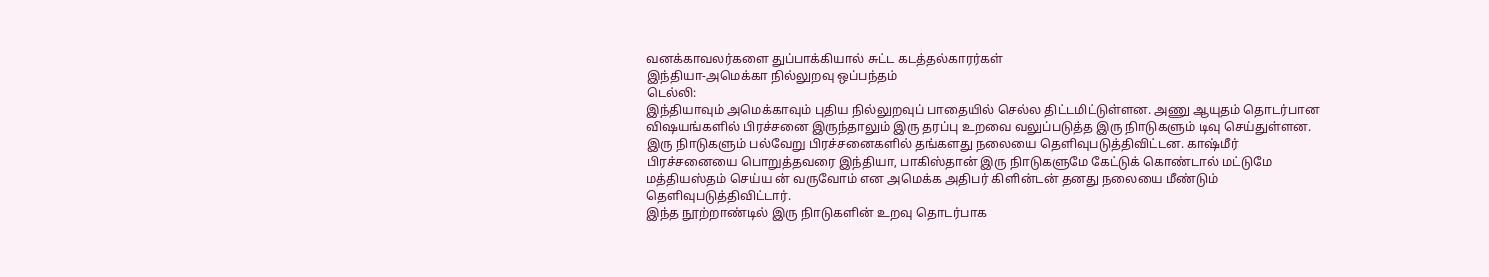வனக்காவலர்களை துப்பாக்கியால் சுட்ட கடத்தல்காரர்கள்
இந்தியா-அமெக்கா நில்லுறவு ஒப்பந்தம்
டெல்லி:
இந்தியாவும் அமெக்காவும் புதிய நில்லுறவுப் பாதையில் செல்ல திட்டமிட்டுள்ளன. அணு ஆயுதம் தொடர்பான விஷயங்களில் பிரச்சனை இருந்தாலும் இரு தரப்பு உறவை வலுப்படுத்த இரு நிாடுகளும் டிவு செய்துள்ளன.
இரு நிாடுகளும் பல்வேறு பிரச்சனைகளில் தங்களது நலையை தெளிவுபடுத்திவிட்டன. காஷ்மீர் பிரச்சனையை பொறுத்தவரை இந்தியா, பாகிஸ்தான் இரு நிாடுகளுமே கேட்டுக் கொண்டால் மட்டுமே மத்தியஸ்தம் செய்ய ன் வருவோம் என அமெக்க அதிபர் கிளின்டன் தனது நலையை மீண்டும் தெளிவுபடுத்திவிட்டார்.
இந்த நூற்றாண்டில் இரு நிாடுகளின் உறவு தொடர்பாக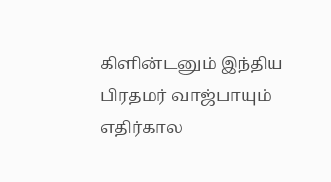கிளின்டனும் இந்திய பிரதமர் வாஜ்பாயும் எதிர்கால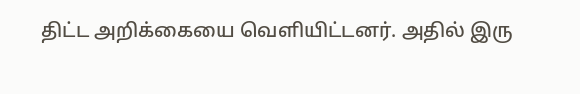திட்ட அறிக்கையை வெளியிட்டனர். அதில் இரு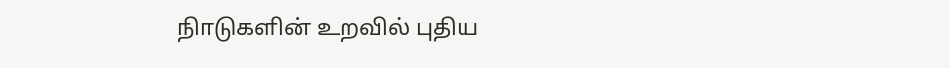நிாடுகளின் உறவில் புதிய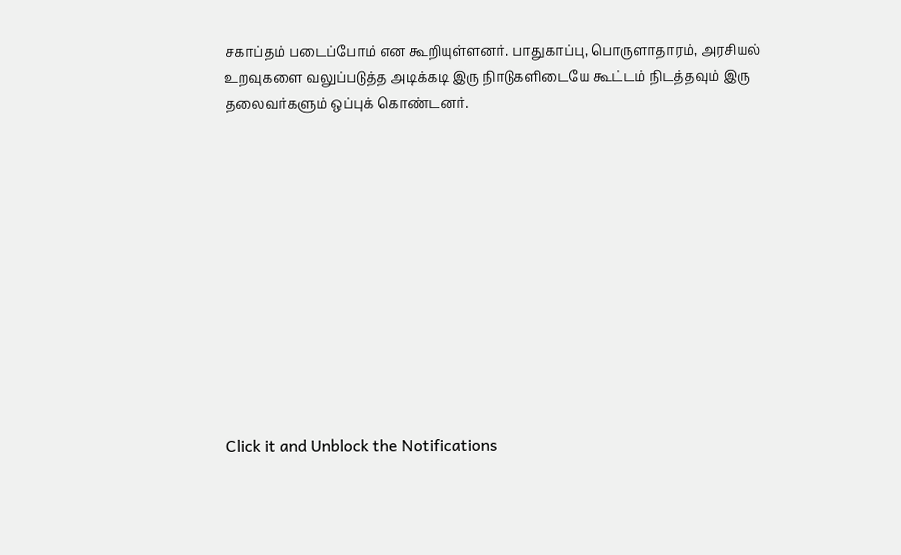சகாப்தம் படைப்போம் என கூறியுள்ளனர். பாதுகாப்பு, பொருளாதாரம், அரசியல் உறவுகளை வலுப்படுத்த அடிக்கடி இரு நிாடுகளிடையே கூட்டம் நிடத்தவும் இரு தலைவர்களும் ஒப்புக் கொண்டனர்.












Click it and Unblock the Notifications